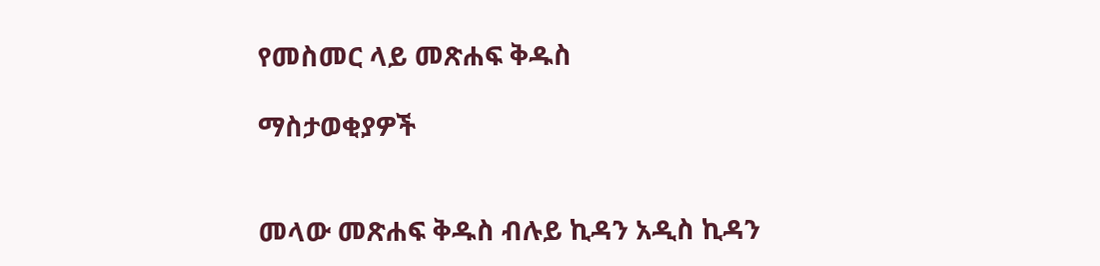የመስመር ላይ መጽሐፍ ቅዱስ

ማስታወቂያዎች


መላው መጽሐፍ ቅዱስ ብሉይ ኪዳን አዲስ ኪዳን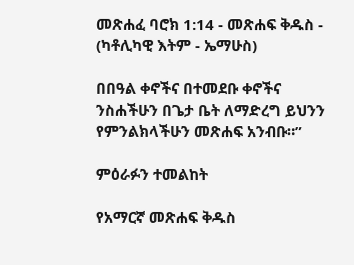መጽሐፈ ባሮክ 1:14 - መጽሐፍ ቅዱስ - (ካቶሊካዊ እትም - ኤማሁስ)

በበዓል ቀኖችና በተመደቡ ቀኖችና ንስሐችሁን በጌታ ቤት ለማድረግ ይህንን የምንልክላችሁን መጽሐፍ አንብቡ።”

ምዕራፉን ተመልከት

የአማርኛ መጽሐፍ ቅዱስ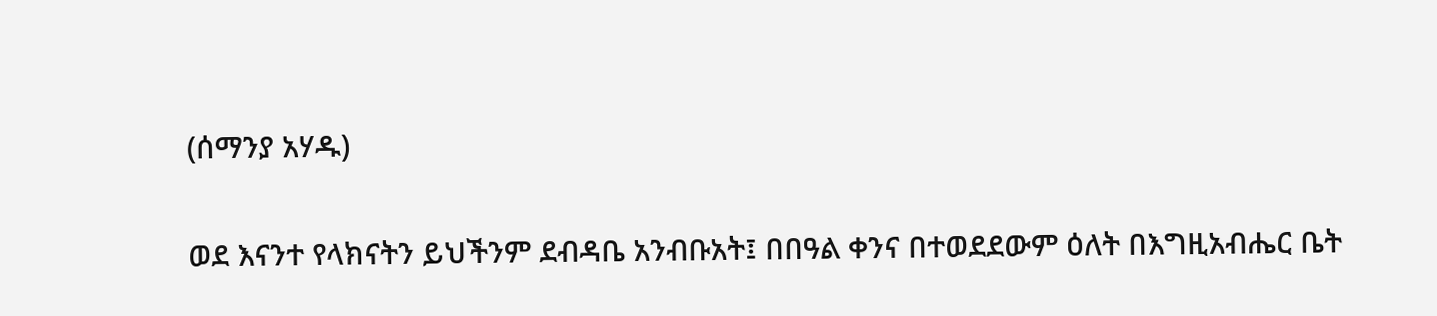(ሰማንያ አሃዱ)

ወደ እናንተ የላክናትን ይህችንም ደብዳቤ አንብቡአት፤ በበዓል ቀንና በተወደደውም ዕለት በእግዚአብሔር ቤት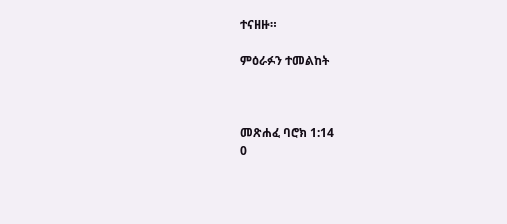ተናዘዙ።

ምዕራፉን ተመልከት



መጽሐፈ ባሮክ 1:14
0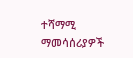ተሻማሚ ማመሳሰሪያዎች